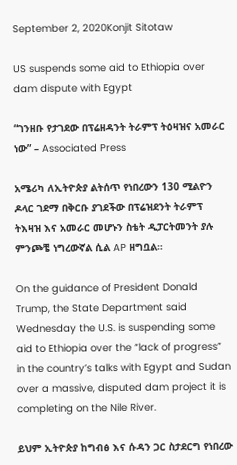September 2, 2020Konjit Sitotaw

US suspends some aid to Ethiopia over dam dispute with Egypt

“ገንዘቡ የታገደው በፕሬዘዳንት ትራምፕ ትዕዛዝና አመራር ነው” – Associated Press

አሜሪካ ለኢትዮጵያ ልትሰጥ የነበረውን 130 ሚልዮን ዶላር ገደማ በቅርቡ ያገደችው በፕሬዝደንት ትራምፕ ትእዛዝ እና አመራር መሆኑን ስቴት ዲፓርትመንት ያሉ ምንጮቼ ነግረውኛል ሲል AP ዘግቧል።

On the guidance of President Donald Trump, the State Department said Wednesday the U.S. is suspending some aid to Ethiopia over the “lack of progress” in the country’s talks with Egypt and Sudan over a massive, disputed dam project it is completing on the Nile River.

ይህም ኢትዮጵያ ከግብፅ እና ሱዳን ጋር ስታደርግ የነበረው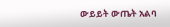ውይይት ውጤት አልባ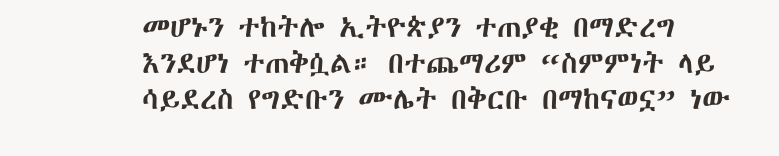መሆኑን ተከትሎ ኢትዮጵያን ተጠያቂ በማድረግ እንደሆነ ተጠቅሷል። በተጨማሪም “ስምምነት ላይ ሳይደረስ የግድቡን ሙሌት በቅርቡ በማከናወኗ” ነው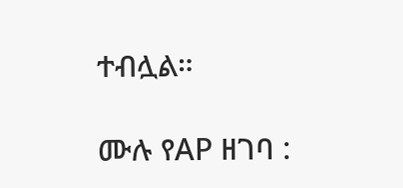ተብሏል።

ሙሉ የAP ዘገባ :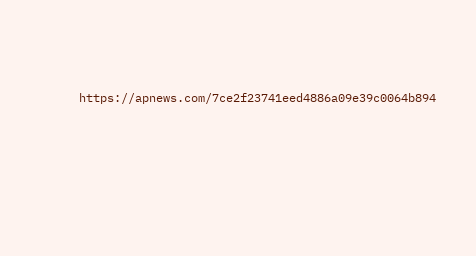https://apnews.com/7ce2f23741eed4886a09e39c0064b894